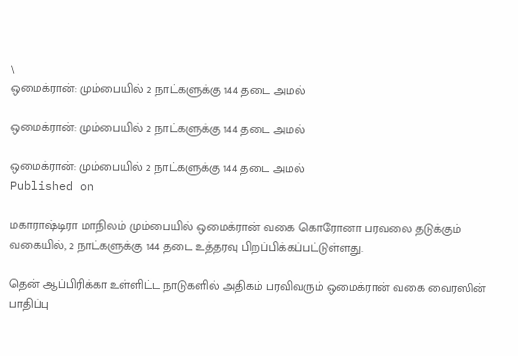\
ஒமைக்ரான்: மும்பையில் 2 நாட்களுக்கு 144 தடை அமல்

ஒமைக்ரான்: மும்பையில் 2 நாட்களுக்கு 144 தடை அமல்

ஒமைக்ரான்: மும்பையில் 2 நாட்களுக்கு 144 தடை அமல்
Published on

மகாராஷ்டிரா மாநிலம் மும்பையில் ஒமைக்ரான் வகை கொரோனா பரவலை தடுக்கும் வகையில், 2 நாட்களுக்கு 144 தடை உத்தரவு பிறப்பிக்கப்பட்டுள்ளது.

தென் ஆப்பிரிக்கா உள்ளிட்ட நாடுகளில் அதிகம் பரவிவரும் ஒமைக்ரான் வகை வைரஸின் பாதிப்பு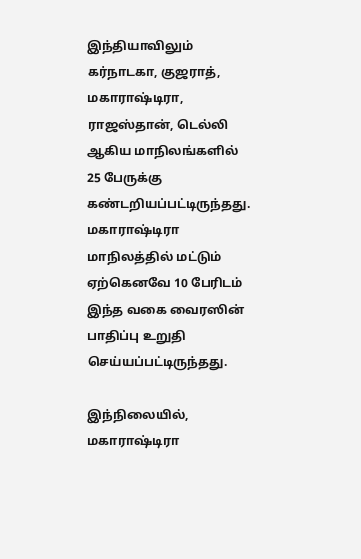இந்தியாவிலும் கர்நாடகா, குஜராத், மகாராஷ்டிரா, ராஜஸ்தான், டெல்லி ஆகிய மாநிலங்களில் 25 பேருக்கு கண்டறியப்பட்டிருந்தது. மகாராஷ்டிரா மாநிலத்தில் மட்டும் ஏற்கெனவே 10 பேரிடம் இந்த வகை வைரஸின் பாதிப்பு உறுதி செய்யப்பட்டிருந்தது.

இந்நிலையில், மகாராஷ்டிரா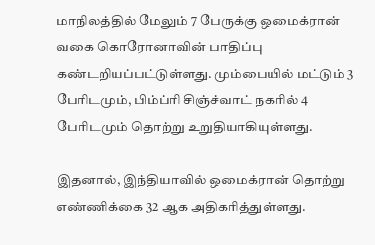மாநிலத்தில் மேலும் 7 பேருக்கு ஒமைக்ரான் வகை கொரோனாவின் பாதிப்பு கண்டறியப்பட்டுள்ளது. மும்பையில் மட்டும் 3 பேரிடமும், பிம்ப்ரி சிஞ்ச்வாட் நகரில் 4 பேரிடமும் தொற்று உறுதியாகியுள்ளது.

இதனால், இந்தியாவில் ஒமைக்ரான் தொற்று எண்ணிக்கை 32 ஆக அதிகரித்துள்ளது.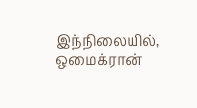இந்நிலையில், ஒமைக்ரான்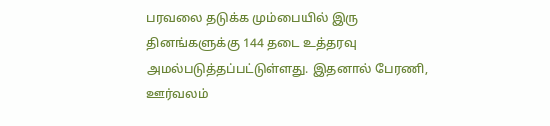பரவலை தடுக்க மும்பையில் இரு தினங்களுக்கு 144 தடை உத்தரவு அமல்படுத்தப்பட்டுள்ளது. இதனால் பேரணி, ஊர்வலம்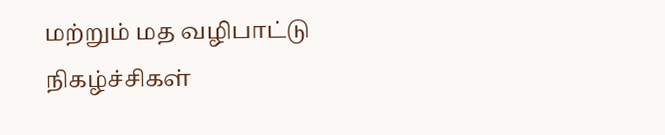மற்றும் மத வழிபாட்டு நிகழ்ச்சிகள்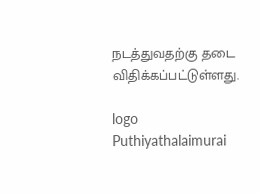நடத்துவதற்கு தடை விதிக்கப்பட்டுள்ளது.

logo
Puthiyathalaimurai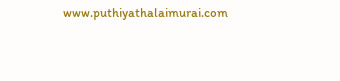www.puthiyathalaimurai.com